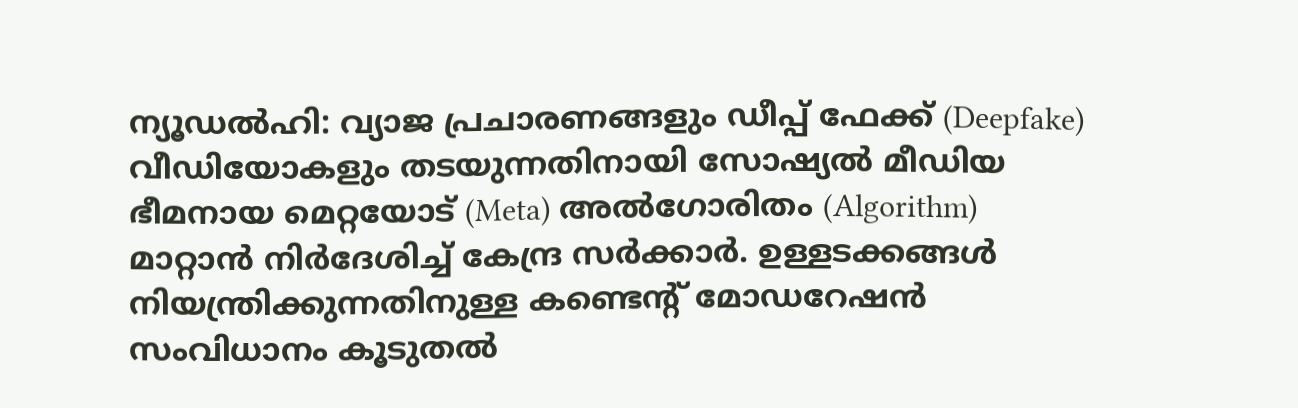ന്യൂഡൽഹി: വ്യാജ പ്രചാരണങ്ങളും ഡീപ്പ് ഫേക്ക് (Deepfake) വീഡിയോകളും തടയുന്നതിനായി സോഷ്യൽ മീഡിയ ഭീമനായ മെറ്റയോട് (Meta) അൽഗോരിതം (Algorithm) മാറ്റാൻ നിർദേശിച്ച് കേന്ദ്ര സർക്കാർ. ഉള്ളടക്കങ്ങൾ നിയന്ത്രിക്കുന്നതിനുള്ള കണ്ടെന്റ് മോഡറേഷൻ സംവിധാനം കൂടുതൽ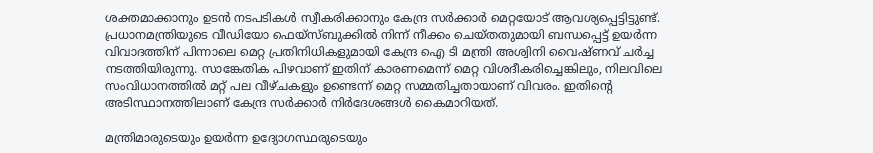ശക്തമാക്കാനും ഉടൻ നടപടികൾ സ്വീകരിക്കാനും കേന്ദ്ര സർക്കാർ മെറ്റയോട് ആവശ്യപ്പെട്ടിട്ടുണ്ട്.
പ്രധാനമന്ത്രിയുടെ വീഡിയോ ഫെയ്സ്ബുക്കിൽ നിന്ന് നീക്കം ചെയ്തതുമായി ബന്ധപ്പെട്ട് ഉയർന്ന വിവാദത്തിന് പിന്നാലെ മെറ്റ പ്രതിനിധികളുമായി കേന്ദ്ര ഐ ടി മന്ത്രി അശ്വിനി വൈഷ്ണവ് ചർച്ച നടത്തിയിരുന്നു. സാങ്കേതിക പിഴവാണ് ഇതിന് കാരണമെന്ന് മെറ്റ വിശദീകരിച്ചെങ്കിലും, നിലവിലെ സംവിധാനത്തിൽ മറ്റ് പല വീഴ്ചകളും ഉണ്ടെന്ന് മെറ്റ സമ്മതിച്ചതായാണ് വിവരം. ഇതിന്റെ അടിസ്ഥാനത്തിലാണ് കേന്ദ്ര സർക്കാർ നിർദേശങ്ങൾ കൈമാറിയത്.

മന്ത്രിമാരുടെയും ഉയർന്ന ഉദ്യോഗസ്ഥരുടെയും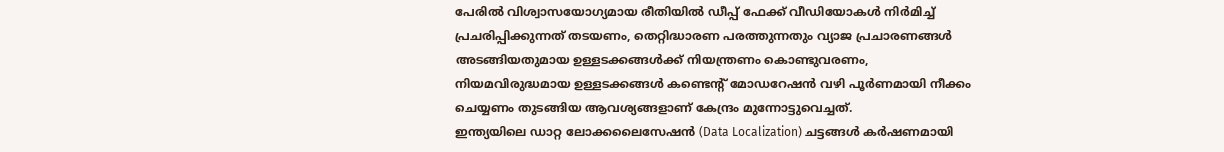പേരിൽ വിശ്വാസയോഗ്യമായ രീതിയിൽ ഡീപ്പ് ഫേക്ക് വീഡിയോകൾ നിർമിച്ച് പ്രചരിപ്പിക്കുന്നത് തടയണം, തെറ്റിദ്ധാരണ പരത്തുന്നതും വ്യാജ പ്രചാരണങ്ങൾ അടങ്ങിയതുമായ ഉള്ളടക്കങ്ങൾക്ക് നിയന്ത്രണം കൊണ്ടുവരണം, നിയമവിരുദ്ധമായ ഉള്ളടക്കങ്ങൾ കണ്ടെന്റ് മോഡറേഷൻ വഴി പൂർണമായി നീക്കം ചെയ്യണം തുടങ്ങിയ ആവശ്യങ്ങളാണ് കേന്ദ്രം മുന്നോട്ടുവെച്ചത്.
ഇന്ത്യയിലെ ഡാറ്റ ലോക്കലൈസേഷൻ (Data Localization) ചട്ടങ്ങൾ കർഷണമായി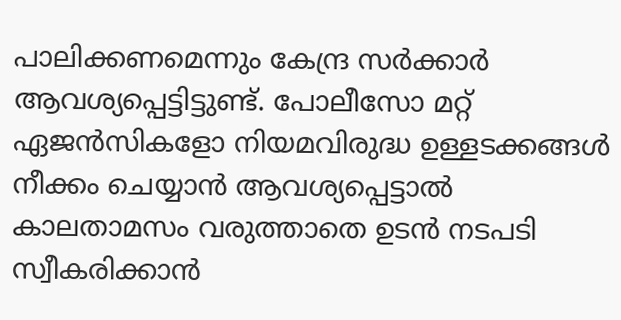പാലിക്കണമെന്നും കേന്ദ്ര സർക്കാർ ആവശ്യപ്പെട്ടിട്ടുണ്ട്. പോലീസോ മറ്റ് ഏജൻസികളോ നിയമവിരുദ്ധ ഉള്ളടക്കങ്ങൾ നീക്കം ചെയ്യാൻ ആവശ്യപ്പെട്ടാൽ കാലതാമസം വരുത്താതെ ഉടൻ നടപടി സ്വീകരിക്കാൻ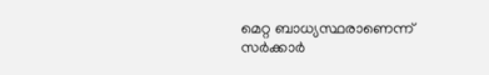മെറ്റ ബാധ്യസ്ഥരാണെന്ന് സർക്കാർ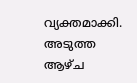വ്യക്തമാക്കി. അടുത്ത ആഴ്ച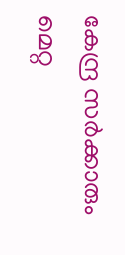കേന്ദ്ര സർക്കാരും മെറ്റ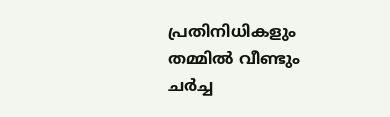പ്രതിനിധികളും തമ്മിൽ വീണ്ടും ചർച്ച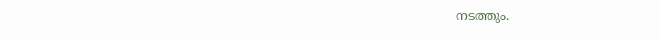നടത്തും.